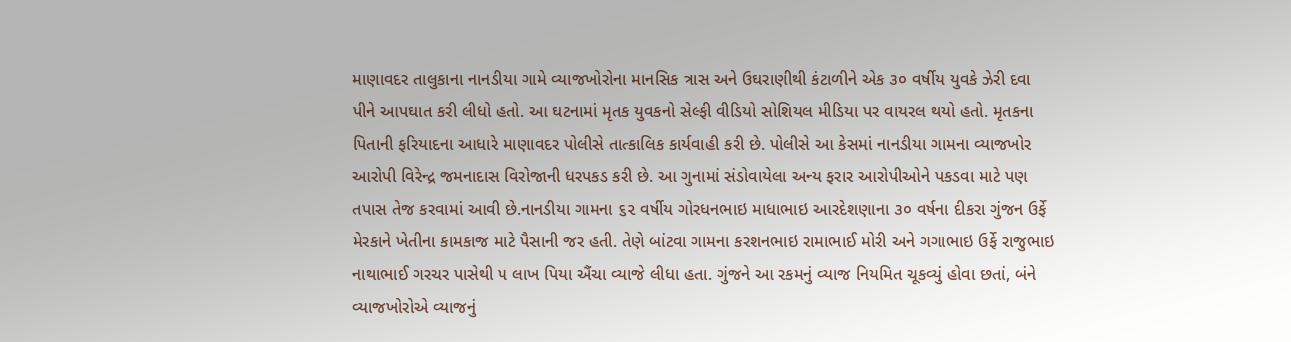માણાવદર તાલુકાના નાનડીયા ગામે વ્યાજખોરોના માનસિક ત્રાસ અને ઉઘરાણીથી કંટાળીને એક ૩૦ વર્ષીય યુવકે ઝેરી દવા પીને આપઘાત કરી લીધો હતો. આ ઘટનામાં મૃતક યુવકનો સેલ્ફી વીડિયો સોશિયલ મીડિયા પર વાયરલ થયો હતો. મૃતકના પિતાની ફરિયાદના આધારે માણાવદર પોલીસે તાત્કાલિક કાર્યવાહી કરી છે. પોલીસે આ કેસમાં નાનડીયા ગામના વ્યાજખોર આરોપી વિરેન્દ્ર જમનાદાસ વિરોજાની ધરપકડ કરી છે. આ ગુનામાં સંડોવાયેલા અન્ય ફરાર આરોપીઓને પકડવા માટે પણ તપાસ તેજ કરવામાં આવી છે.નાનડીયા ગામના ૬૨ વર્ષીય ગોરધનભાઇ માધાભાઇ આરદેશણાના ૩૦ વર્ષના દીકરા ગુંજન ઉર્ફે મેરકાને ખેતીના કામકાજ માટે પૈસાની જર હતી. તેણે બાંટવા ગામના કરશનભાઇ રામાભાઈ મોરી અને ગગાભાઇ ઉર્ફે રાજુભાઇ નાથાભાઈ ગરચર પાસેથી ૫ લાખ પિયા ઐંચા વ્યાજે લીધા હતા. ગુંજને આ રકમનું વ્યાજ નિયમિત ચૂકવ્યું હોવા છતાં, બંને વ્યાજખોરોએ વ્યાજનું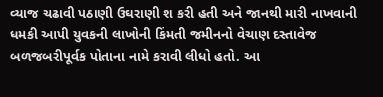વ્યાજ ચઢાવી પઠાણી ઉઘરાણી શ કરી હતી અને જાનથી મારી નાખવાની ધમકી આપી યુવકની લાખોની કિંમતી જમીનનો વેચાણ દસ્તાવેજ બળજબરીપૂર્વક પોતાના નામે કરાવી લીધો હતો. આ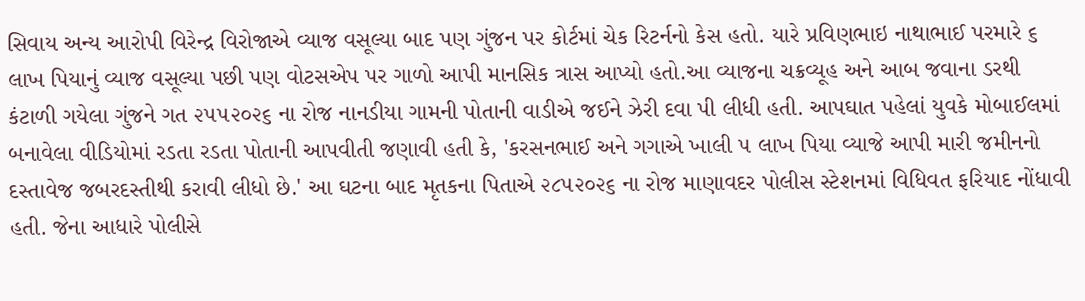સિવાય અન્ય આરોપી વિરેન્દ્ર વિરોજાએ વ્યાજ વસૂલ્યા બાદ પણ ગુંજન પર કોર્ટમાં ચેક રિટર્નનો કેસ હતો. યારે પ્રવિણભાઇ નાથાભાઈ પરમારે ૬ લાખ પિયાનું વ્યાજ વસૂલ્યા પછી પણ વોટસએપ પર ગાળો આપી માનસિક ત્રાસ આપ્યો હતો.આ વ્યાજના ચક્રવ્યૂહ અને આબ જવાના ડરથી કંટાળી ગયેલા ગુંજને ગત ૨૫૫૨૦૨૬ ના રોજ નાનડીયા ગામની પોતાની વાડીએ જઈને ઝેરી દવા પી લીધી હતી. આપઘાત પહેલાં યુવકે મોબાઈલમાં બનાવેલા વીડિયોમાં રડતા રડતા પોતાની આપવીતી જણાવી હતી કે, 'કરસનભાઈ અને ગગાએ ખાલી ૫ લાખ પિયા વ્યાજે આપી મારી જમીનનો દસ્તાવેજ જબરદસ્તીથી કરાવી લીધો છે.' આ ઘટના બાદ મૃતકના પિતાએ ૨૮૫૨૦૨૬ ના રોજ માણાવદર પોલીસ સ્ટેશનમાં વિધિવત ફરિયાદ નોંધાવી હતી. જેના આધારે પોલીસે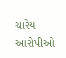ચારેય આરોપીઓ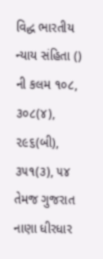વિદ્ધ ભારતીય ન્યાય સંહિતા () ની કલમ ૧૦૮, ૩૦૮(૪), ૨૯૬(બી), ૩૫૧(૩), ૫૪ તેમજ ગુજરાત નાણા ધીરધાર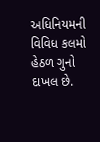અધિનિયમની વિવિધ કલમો હેઠળ ગુનો દાખલ છે.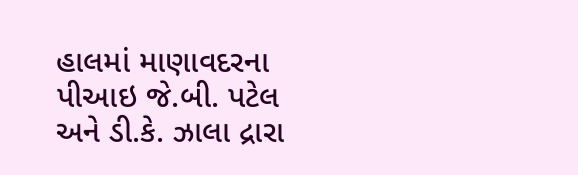હાલમાં માણાવદરના પીઆઇ જે.બી. પટેલ અને ડી.કે. ઝાલા દ્રારા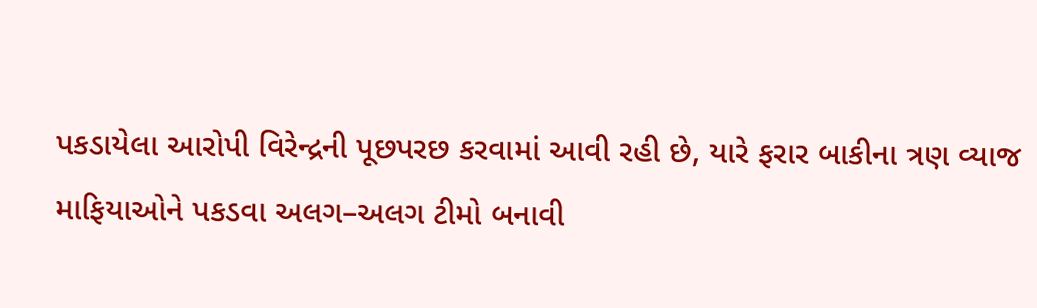પકડાયેલા આરોપી વિરેન્દ્રની પૂછપરછ કરવામાં આવી રહી છે, યારે ફરાર બાકીના ત્રણ વ્યાજ માફિયાઓને પકડવા અલગ–અલગ ટીમો બનાવી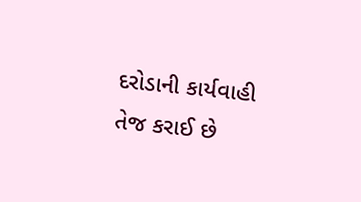દરોડાની કાર્યવાહી તેજ કરાઈ છે